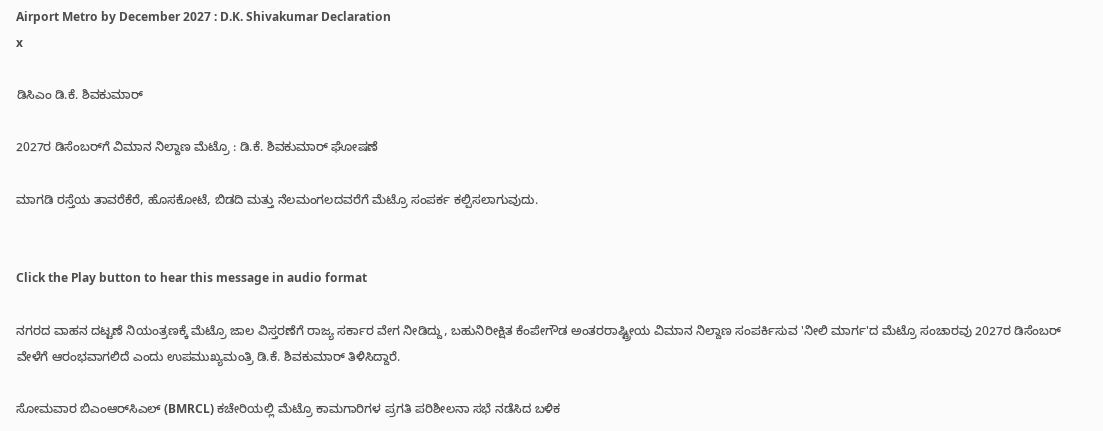Airport Metro by December 2027 : D.K. Shivakumar Declaration
x

ಡಿಸಿಎಂ ಡಿ.ಕೆ. ಶಿವಕುಮಾರ್‌

2027ರ ಡಿಸೆಂಬರ್‌ಗೆ ವಿಮಾನ ನಿಲ್ದಾಣ ಮೆಟ್ರೊ : ಡಿ.ಕೆ. ಶಿವಕುಮಾರ್ ಘೋಷಣೆ

ಮಾಗಡಿ ರಸ್ತೆಯ ತಾವರೆಕೆರೆ, ಹೊಸಕೋಟೆ, ಬಿಡದಿ ಮತ್ತು ನೆಲಮಂಗಲದವರೆಗೆ ಮೆಟ್ರೊ ಸಂಪರ್ಕ ಕಲ್ಪಿಸಲಾಗುವುದು.


Click the Play button to hear this message in audio format

ನಗರದ ವಾಹನ ದಟ್ಟಣೆ ನಿಯಂತ್ರಣಕ್ಕೆ ಮೆಟ್ರೊ ಜಾಲ ವಿಸ್ತರಣೆಗೆ ರಾಜ್ಯ ಸರ್ಕಾರ ವೇಗ ನೀಡಿದ್ದು, ಬಹುನಿರೀಕ್ಷಿತ ಕೆಂಪೇಗೌಡ ಅಂತರರಾಷ್ಟ್ರೀಯ ವಿಮಾನ ನಿಲ್ದಾಣ ಸಂಪರ್ಕಿಸುವ 'ನೀಲಿ ಮಾರ್ಗ'ದ ಮೆಟ್ರೊ ಸಂಚಾರವು 2027ರ ಡಿಸೆಂಬರ್ ವೇಳೆಗೆ ಆರಂಭವಾಗಲಿದೆ ಎಂದು ಉಪಮುಖ್ಯಮಂತ್ರಿ ಡಿ.ಕೆ. ಶಿವಕುಮಾರ್ ತಿಳಿಸಿದ್ದಾರೆ.

ಸೋಮವಾರ ಬಿಎಂಆರ್‌ಸಿಎಲ್ (BMRCL) ಕಚೇರಿಯಲ್ಲಿ ಮೆಟ್ರೊ ಕಾಮಗಾರಿಗಳ ಪ್ರಗತಿ ಪರಿಶೀಲನಾ ಸಭೆ ನಡೆಸಿದ ಬಳಿಕ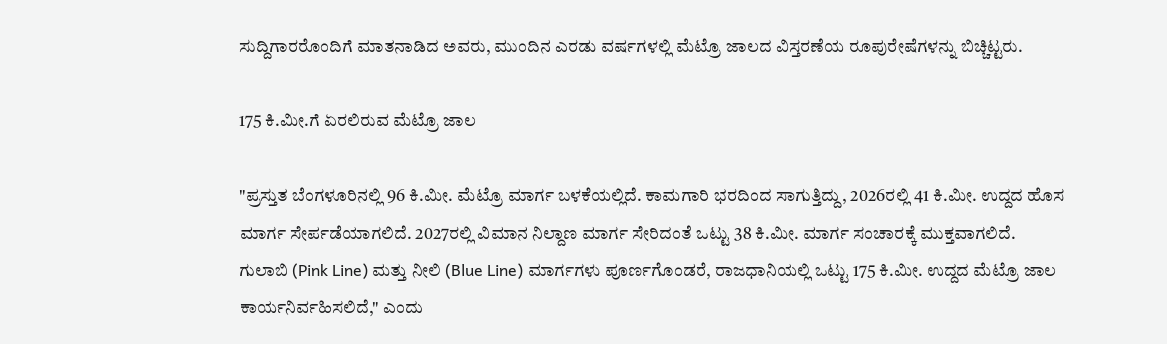ಸುದ್ದಿಗಾರರೊಂದಿಗೆ ಮಾತನಾಡಿದ ಅವರು, ಮುಂದಿನ ಎರಡು ವರ್ಷಗಳಲ್ಲಿ ಮೆಟ್ರೊ ಜಾಲದ ವಿಸ್ತರಣೆಯ ರೂಪುರೇಷೆಗಳನ್ನು ಬಿಚ್ಚಿಟ್ಟರು.

175 ಕಿ.ಮೀ.ಗೆ ಏರಲಿರುವ ಮೆಟ್ರೊ ಜಾಲ

"ಪ್ರಸ್ತುತ ಬೆಂಗಳೂರಿನಲ್ಲಿ 96 ಕಿ.ಮೀ. ಮೆಟ್ರೊ ಮಾರ್ಗ ಬಳಕೆಯಲ್ಲಿದೆ. ಕಾಮಗಾರಿ ಭರದಿಂದ ಸಾಗುತ್ತಿದ್ದು, 2026ರಲ್ಲಿ 41 ಕಿ.ಮೀ. ಉದ್ದದ ಹೊಸ ಮಾರ್ಗ ಸೇರ್ಪಡೆಯಾಗಲಿದೆ. 2027ರಲ್ಲಿ ವಿಮಾನ ನಿಲ್ದಾಣ ಮಾರ್ಗ ಸೇರಿದಂತೆ ಒಟ್ಟು 38 ಕಿ.ಮೀ. ಮಾರ್ಗ ಸಂಚಾರಕ್ಕೆ ಮುಕ್ತವಾಗಲಿದೆ. ಗುಲಾಬಿ (Pink Line) ಮತ್ತು ನೀಲಿ (Blue Line) ಮಾರ್ಗಗಳು ಪೂರ್ಣಗೊಂಡರೆ, ರಾಜಧಾನಿಯಲ್ಲಿ ಒಟ್ಟು 175 ಕಿ.ಮೀ. ಉದ್ದದ ಮೆಟ್ರೊ ಜಾಲ ಕಾರ್ಯನಿರ್ವಹಿಸಲಿದೆ," ಎಂದು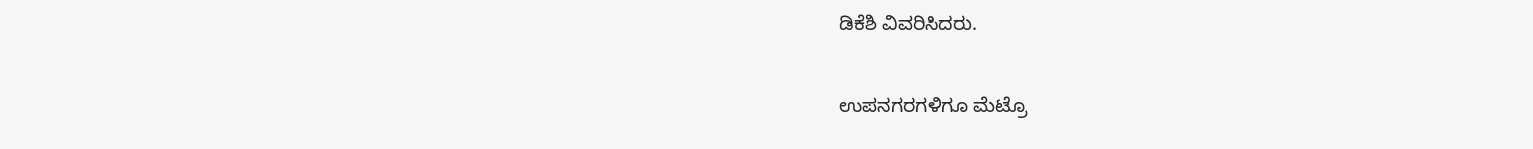ಡಿಕೆಶಿ ವಿವರಿಸಿದರು.

ಉಪನಗರಗಳಿಗೂ ಮೆಟ್ರೊ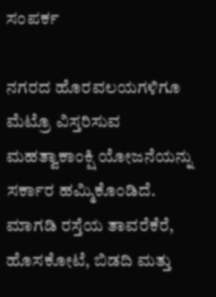ಸಂಪರ್ಕ

ನಗರದ ಹೊರವಲಯಗಳಿಗೂ ಮೆಟ್ರೊ ವಿಸ್ತರಿಸುವ ಮಹತ್ವಾಕಾಂಕ್ಷಿ ಯೋಜನೆಯನ್ನು ಸರ್ಕಾರ ಹಮ್ಮಿಕೊಂಡಿದೆ. ಮಾಗಡಿ ರಸ್ತೆಯ ತಾವರೆಕೆರೆ, ಹೊಸಕೋಟೆ, ಬಿಡದಿ ಮತ್ತು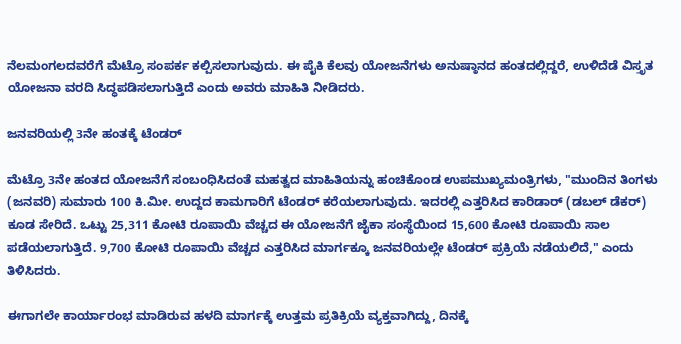ನೆಲಮಂಗಲದವರೆಗೆ ಮೆಟ್ರೊ ಸಂಪರ್ಕ ಕಲ್ಪಿಸಲಾಗುವುದು. ಈ ಪೈಕಿ ಕೆಲವು ಯೋಜನೆಗಳು ಅನುಷ್ಠಾನದ ಹಂತದಲ್ಲಿದ್ದರೆ, ಉಳಿದೆಡೆ ವಿಸ್ತೃತ ಯೋಜನಾ ವರದಿ ಸಿದ್ಧಪಡಿಸಲಾಗುತ್ತಿದೆ ಎಂದು ಅವರು ಮಾಹಿತಿ ನೀಡಿದರು.

ಜನವರಿಯಲ್ಲಿ 3ನೇ ಹಂತಕ್ಕೆ ಟೆಂಡರ್

ಮೆಟ್ರೊ 3ನೇ ಹಂತದ ಯೋಜನೆಗೆ ಸಂಬಂಧಿಸಿದಂತೆ ಮಹತ್ವದ ಮಾಹಿತಿಯನ್ನು ಹಂಚಿಕೊಂಡ ಉಪಮುಖ್ಯಮಂತ್ರಿಗಳು, "ಮುಂದಿನ ತಿಂಗಳು (ಜನವರಿ) ಸುಮಾರು 100 ಕಿ.ಮೀ. ಉದ್ದದ ಕಾಮಗಾರಿಗೆ ಟೆಂಡರ್ ಕರೆಯಲಾಗುವುದು. ಇದರಲ್ಲಿ ಎತ್ತರಿಸಿದ ಕಾರಿಡಾರ್ (ಡಬಲ್ ಡೆಕರ್) ಕೂಡ ಸೇರಿದೆ. ಒಟ್ಟು 25,311 ಕೋಟಿ ರೂಪಾಯಿ ವೆಚ್ಚದ ಈ ಯೋಜನೆಗೆ ಜೈಕಾ ಸಂಸ್ಥೆಯಿಂದ 15,600 ಕೋಟಿ ರೂಪಾಯಿ ಸಾಲ ಪಡೆಯಲಾಗುತ್ತಿದೆ. 9,700 ಕೋಟಿ ರೂಪಾಯಿ ವೆಚ್ಚದ ಎತ್ತರಿಸಿದ ಮಾರ್ಗಕ್ಕೂ ಜನವರಿಯಲ್ಲೇ ಟೆಂಡರ್ ಪ್ರಕ್ರಿಯೆ ನಡೆಯಲಿದೆ," ಎಂದು ತಿಳಿಸಿದರು.

ಈಗಾಗಲೇ ಕಾರ್ಯಾರಂಭ ಮಾಡಿರುವ ಹಳದಿ ಮಾರ್ಗಕ್ಕೆ ಉತ್ತಮ ಪ್ರತಿಕ್ರಿಯೆ ವ್ಯಕ್ತವಾಗಿದ್ದು, ದಿನಕ್ಕೆ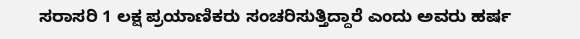ಸರಾಸರಿ 1 ಲಕ್ಷ ಪ್ರಯಾಣಿಕರು ಸಂಚರಿಸುತ್ತಿದ್ದಾರೆ ಎಂದು ಅವರು ಹರ್ಷ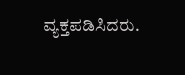ವ್ಯಕ್ತಪಡಿಸಿದರು.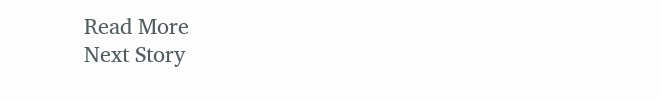Read More
Next Story